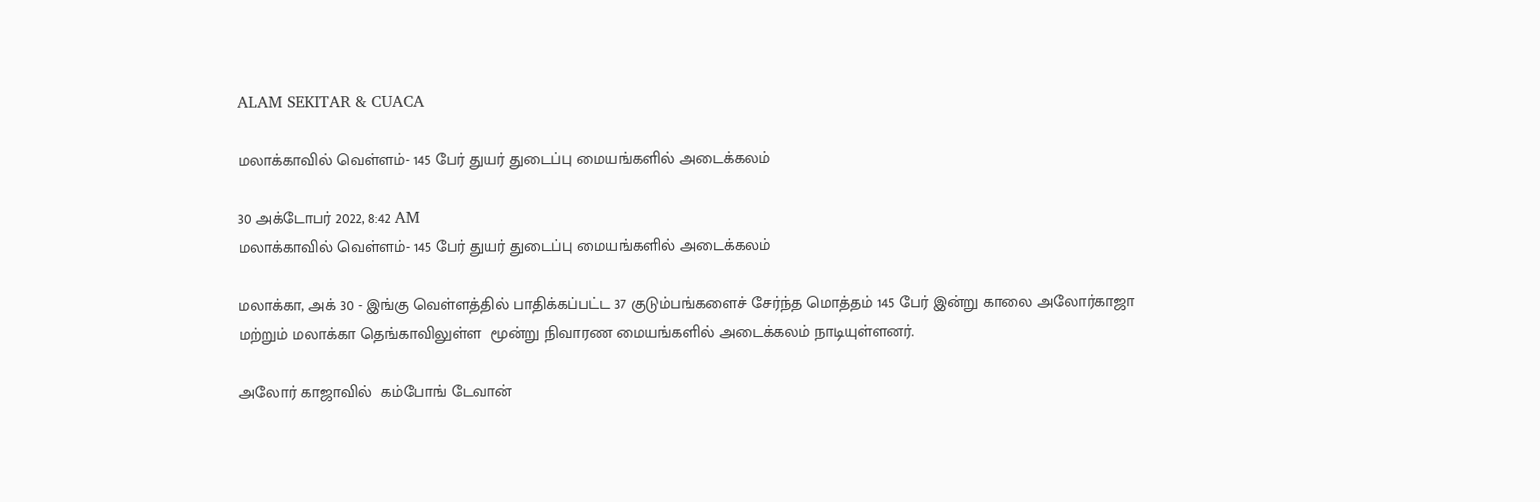ALAM SEKITAR & CUACA

மலாக்காவில் வெள்ளம்- 145 பேர் துயர் துடைப்பு மையங்களில் அடைக்கலம்

30 அக்டோபர் 2022, 8:42 AM
மலாக்காவில் வெள்ளம்- 145 பேர் துயர் துடைப்பு மையங்களில் அடைக்கலம்

மலாக்கா, அக் 30 - இங்கு வெள்ளத்தில் பாதிக்கப்பட்ட 37 குடும்பங்களைச் சேர்ந்த மொத்தம் 145 பேர் இன்று காலை அலோர்காஜா மற்றும் மலாக்கா தெங்காவிலுள்ள  மூன்று நிவாரண மையங்களில் அடைக்கலம் நாடியுள்ளனர்.

அலோர் காஜாவில்  கம்போங் டேவான்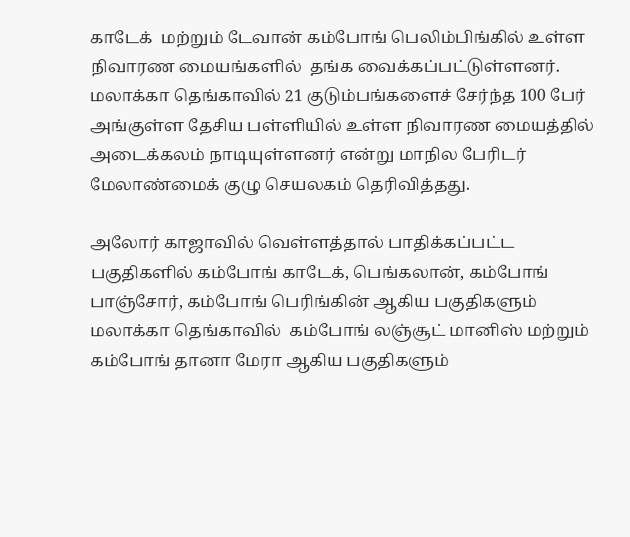காடேக்  மற்றும் டேவான் கம்போங் பெலிம்பிங்கில் உள்ள நிவாரண மையங்களில்  தங்க வைக்கப்பட்டுள்ளனர். மலாக்கா தெங்காவில் 21 குடும்பங்களைச் சேர்ந்த 100 பேர் அங்குள்ள தேசிய பள்ளியில் உள்ள நிவாரண மையத்தில் அடைக்கலம் நாடியுள்ளனர் என்று மாநில பேரிடர் மேலாண்மைக் குழு செயலகம் தெரிவித்தது.

அலோர் காஜாவில் வெள்ளத்தால் பாதிக்கப்பட்ட பகுதிகளில் கம்போங் காடேக், பெங்கலான், கம்போங் பாஞ்சோர், கம்போங் பெரிங்கின் ஆகிய பகுதிகளும்   மலாக்கா தெங்காவில்  கம்போங் லஞ்சூட் மானிஸ் மற்றும் கம்போங் தானா மேரா ஆகிய பகுதிகளும்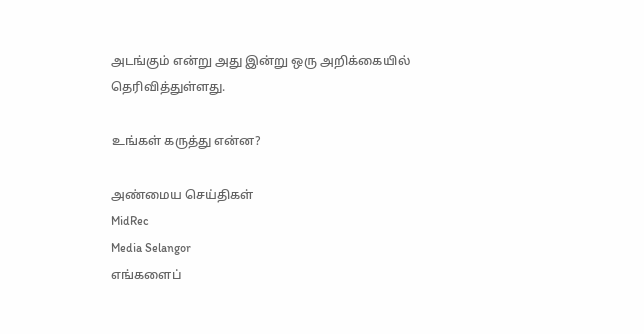அடங்கும் என்று அது இன்று ஒரு அறிக்கையில் தெரிவித்துள்ளது.

உங்கள் கருத்து என்ன?

அண்மைய செய்திகள்
MidRec
Media Selangor
எங்களைப்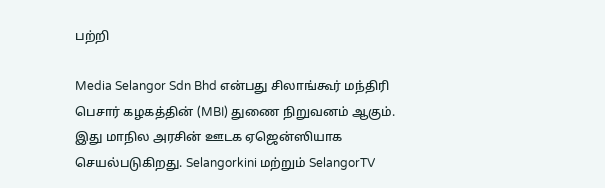பற்றி

Media Selangor Sdn Bhd என்பது சிலாங்கூர் மந்திரி பெசார் கழகத்தின் (MBI) துணை நிறுவனம் ஆகும். இது மாநில அரசின் ஊடக ஏஜென்ஸியாக செயல்படுகிறது. Selangorkini மற்றும் SelangorTV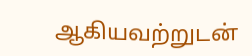ஆகியவற்றுடன்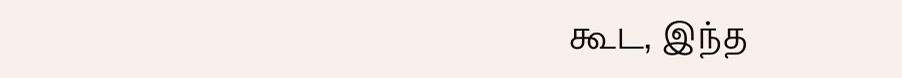கூட, இந்த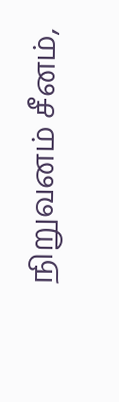நிறுவனம் சீனம்,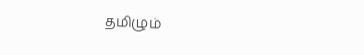தமிழும்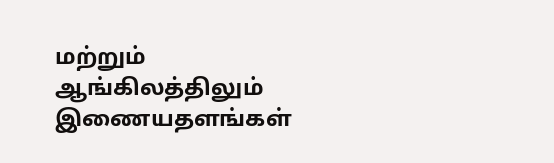மற்றும் ஆங்கிலத்திலும் இணையதளங்கள்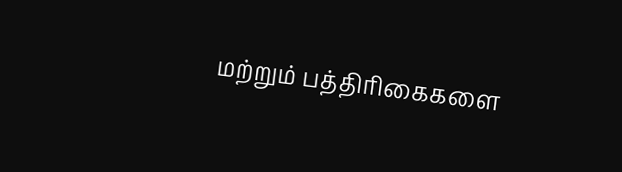மற்றும் பத்திரிகைகளை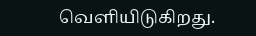வெளியிடுகிறது.